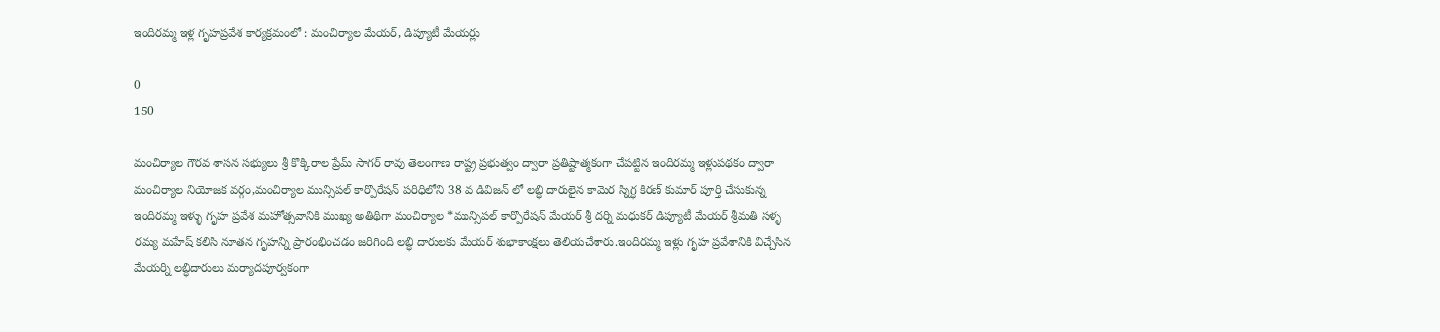ఇందిరమ్మ ఇళ్ల గృహప్రవేశ కార్యక్రమంలో : మంచిర్యాల మేయర్, డిప్యూటీ మేయర్లు

0
150

మంచిర్యాల గౌరవ శాసన సభ్యులు శ్రీ కొక్కిరాల ప్రేమ్ సాగర్ రావు తెలంగాణ రాష్ట్ర ప్రభుత్వం ద్వారా ప్రతిష్టాత్మకంగా చేపట్టిన ఇందిరమ్మ ఇళ్లుపథకం ద్వారా మంచిర్యాల నియోజక వర్గం,మంచిర్యాల మున్సిపల్ కార్పొరేషన్ పరిధిలోని 38 వ డివిజన్ లో లబ్ధి దారులైన కామెర స్నిగ్ధ కిరణ్ కుమార్ పూర్తి చేసుకున్న ఇందిరమ్మ ఇళ్ళు గృహ ప్రవేశ మహోత్సవానికి ముఖ్య అతిథిగా మంచిర్యాల *మున్సిపల్ కార్పొరేషన్ మేయర్ శ్రీ దర్ని మధుకర్ డిప్యూటీ మేయర్ శ్రీమతి సళ్ళ రమ్య మహేష్ కలిసి నూతన గృహన్ని ప్రారంభించడం జరిగింది లబ్ధి దారులకు మేయర్ శుభాకాంక్షలు తెలియచేశారు.ఇందిరమ్మ ఇళ్లు గృహ ప్రవేశానికి విచ్చేసిన మేయర్ని లబ్ధిదారులు మర్యాదపూర్వకంగా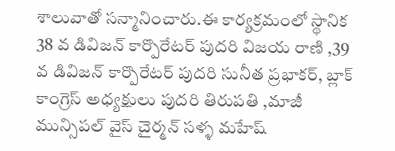శాలువాతో సన్మానించారు.ఈ కార్యక్రమంలో స్థానిక 38 వ డివిజన్ కార్పొరేటర్ పుదరి విజయ రాణి ,39 వ డివిజన్ కార్పొరేటర్ పుదరి సునీత ప్రభాకర్, బ్లాక్ కాంగ్రెస్ అధ్యక్షులు పుదరి తిరుపతి ,మాజీ మున్సిపల్ వైస్ చైర్మన్ సళ్ళ మహేష్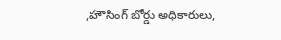,హౌసింగ్ బోర్డు అధికారులు,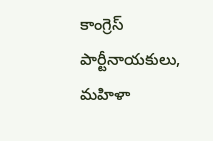కాంగ్రెస్ పార్టీనాయకులు, మహిళా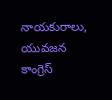నాయకురాలు, యువజన కాంగ్రెస్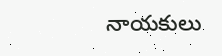నాయకులు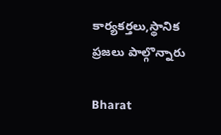కార్యకర్తలు,స్థానిక ప్రజలు పాల్గొన్నారు

Bharat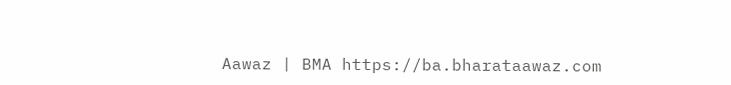Aawaz | BMA https://ba.bharataawaz.com